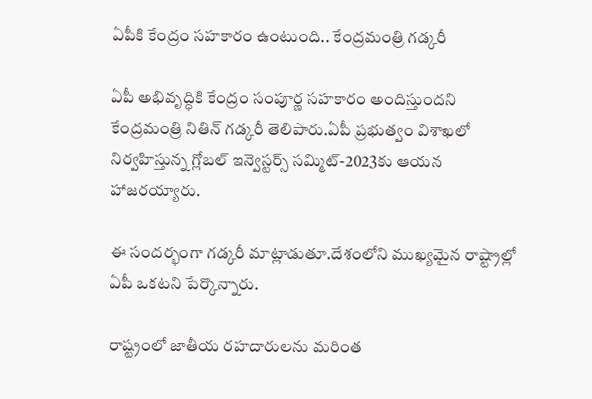ఏపీకి కేంద్రం సహకారం ఉంటుంది.. కేంద్రమంత్రి గడ్కరీ

ఏపీ అభివృద్ధికి కేంద్రం సంపూర్ణ స‌హ‌కారం అందిస్తుంద‌ని కేంద్రమంత్రి నితిన్ గ‌డ్క‌రీ తెలిపారు.ఏపీ ప్ర‌భుత్వం విశాఖ‌లో నిర్వ‌హిస్తున్న గ్లోబ‌ల్ ఇన్వెస్టర్స్ స‌మ్మిట్-2023కు ఆయన హాజ‌ర‌య్యారు.

ఈ సందర్భంగా గడ్కరీ మాట్లాడుతూ.దేశంలోని ముఖ్య‌మైన రాష్ట్రాల్లో ఏపీ ఒక‌ట‌ని పేర్కొన్నారు.

రాష్ట్రంలో జాతీయ ర‌హ‌దారుల‌ను మ‌రింత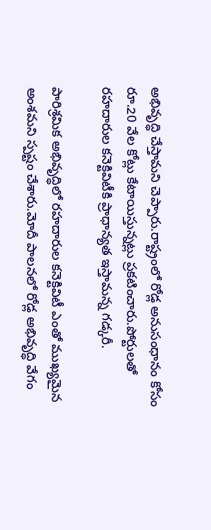అభివృద్ధి చేస్తామ‌ని చెప్పారు.రాష్ట్రంలో రోడ్ల అనుసంధానం కోసం రూ.20 వేల కోట్లు కేటాయిస్తున్న‌ట్లు ప్ర‌క‌టించారు.పోర్టుల‌తో ర‌హ‌దారుల క‌నెక్టివిటీకి ప్రాధాన్య‌త ఇస్తామ‌న్న గడ్కరీ.

పారిశ్ర‌మిక అభివృద్ధిలో ర‌హ‌దారుల క‌నెక్టివిటీ ఎంతో ముఖ్య‌మైన అంశమని స్ప‌ష్టం చేశారు.మోదీ పాల‌న‌లో రోడ్ల అభివృద్ధి వేగం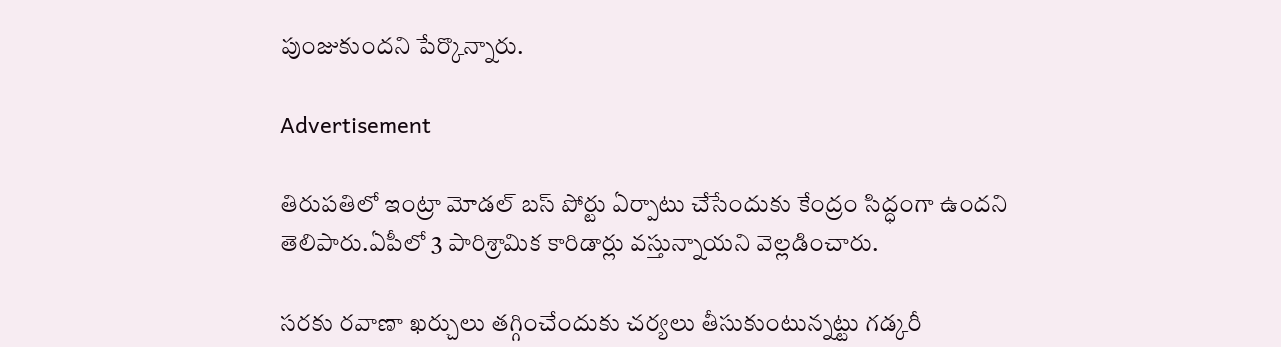పుంజుకుంద‌ని పేర్కొన్నారు.

Advertisement

తిరుప‌తిలో ఇంట్రా మోడ‌ల్ బ‌స్ పోర్టు ఏర్పాటు చేసేందుకు కేంద్రం సిద్ధంగా ఉంద‌ని తెలిపారు.ఏపీలో 3 పారిశ్రామిక కారిడార్లు వ‌స్తున్నాయ‌ని వెల్లడించారు.

స‌ర‌కు ర‌వాణా ఖ‌ర్చులు త‌గ్గించేందుకు చ‌ర్య‌లు తీసుకుంటున్న‌ట్టు గ‌డ్క‌రీ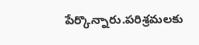పేర్కొన్నారు.ప‌రిశ్ర‌మల‌కు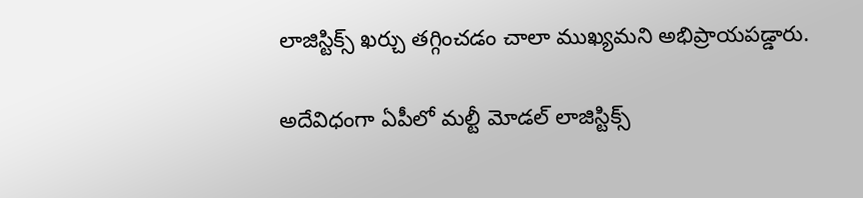లాజిస్టిక్స్ ఖ‌ర్చు త‌గ్గించ‌డం చాలా ముఖ్య‌మ‌ని అభిప్రాయ‌ప‌డ్డారు.

అదేవిధంగా ఏపీలో మ‌ల్టీ మోడ‌ల్ లాజిస్టిక్స్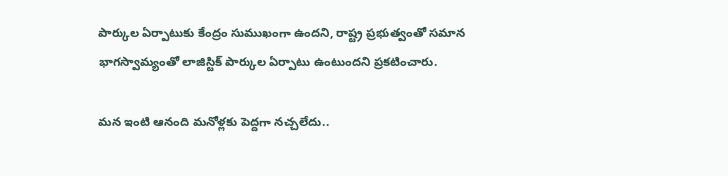పార్కుల ఏర్పాటుకు కేంద్రం సుముఖంగా ఉంద‌ని, రాష్ట్ర ప్ర‌భుత్వంతో స‌మాన భాగ‌స్వామ్యంతో లాజిస్టిక్ పార్కుల ఏర్పాటు ఉంటుంద‌ని ప్రకటించారు.

మన ఇంటి ఆనంది మనోళ్లకు పెద్దగా నచ్చలేదు..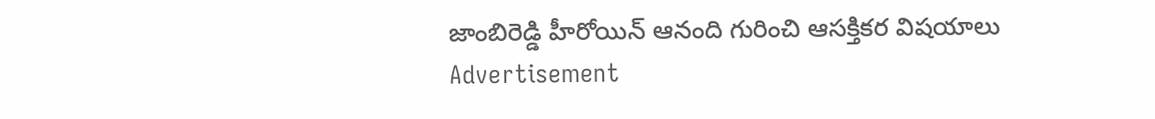జాంబిరెడ్డి హీరోయిన్ ఆనంది గురించి ఆసక్తికర విషయాలు
Advertisement